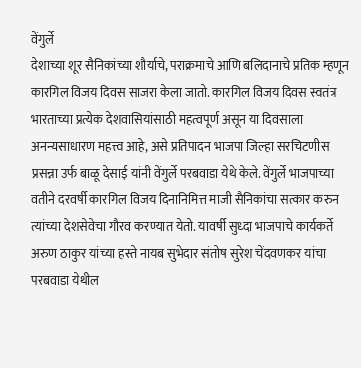वेंगुर्ले
देशाच्या शूर सैनिकांच्या शौर्याचे, पराक्रमाचे आणि बलिदानाचे प्रतिक म्हणून कारगिल विजय दिवस साजरा केला जातो. कारगिल विजय दिवस स्वतंत्र भारताच्या प्रत्येक देशवासियांसाठी महत्वपूर्ण असून या दिवसाला अनन्यसाधारण महत्त्व आहे, असे प्रतिपादन भाजपा जिल्हा सरचिटणीस प्रसन्ना उर्फ बाळू देसाई यांनी वेंगुर्ले परबवाडा येथे केले. वेंगुर्ले भाजपाच्या वतीने दरवर्षी कारगिल विजय दिनानिमित्त माजी सैनिकांचा सत्कार करुन त्यांच्या देशसेवेचा गौरव करण्यात येतो. यावर्षी सुध्दा भाजपाचे कार्यकर्ते अरुण ठाकुर यांच्या हस्ते नायब सुभेदार संतोष सुरेश चेंदवणकर यांचा परबवाडा येथील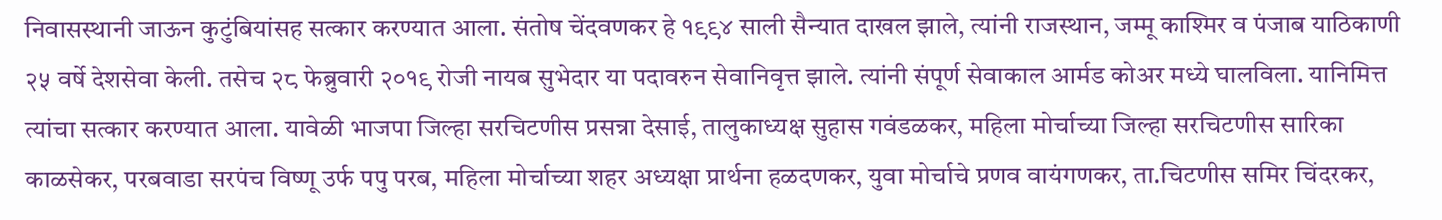निवासस्थानी जाऊन कुटुंबियांसह सत्कार करण्यात आला. संतोष चेंदवणकर हे १९९४ साली सैन्यात दाखल झाले, त्यांनी राजस्थान, जम्मू काश्मिर व पंजाब याठिकाणी २५ वर्षे देशसेवा केली. तसेच २८ फेब्रुवारी २०१९ रोजी नायब सुभेदार या पदावरुन सेवानिवृत्त झाले. त्यांनी संपूर्ण सेवाकाल आर्मड कोअर मध्ये घालविला. यानिमित्त त्यांचा सत्कार करण्यात आला. यावेळी भाजपा जिल्हा सरचिटणीस प्रसन्ना देसाई, तालुकाध्यक्ष सुहास गवंडळकर, महिला मोर्चाच्या जिल्हा सरचिटणीस सारिका काळसेकर, परबवाडा सरपंच विष्णू उर्फ पपु परब, महिला मोर्चाच्या शहर अध्यक्षा प्रार्थना हळदणकर, युवा मोर्चाचे प्रणव वायंगणकर, ता.चिटणीस समिर चिंदरकर,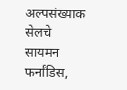अल्पसंख्याक सेलचे सायमन फर्नांडिस,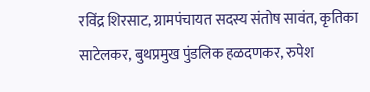रविंद्र शिरसाट, ग्रामपंचायत सदस्य संतोष सावंत, कृतिका साटेलकर, बुथप्रमुख पुंडलिक हळदणकर, रुपेश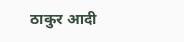ठाकुर आदी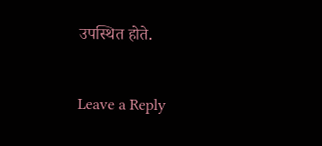उपस्थित होते.

Leave a Reply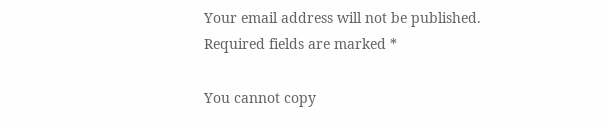Your email address will not be published. Required fields are marked *

You cannot copy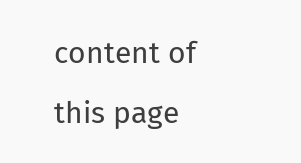content of this page